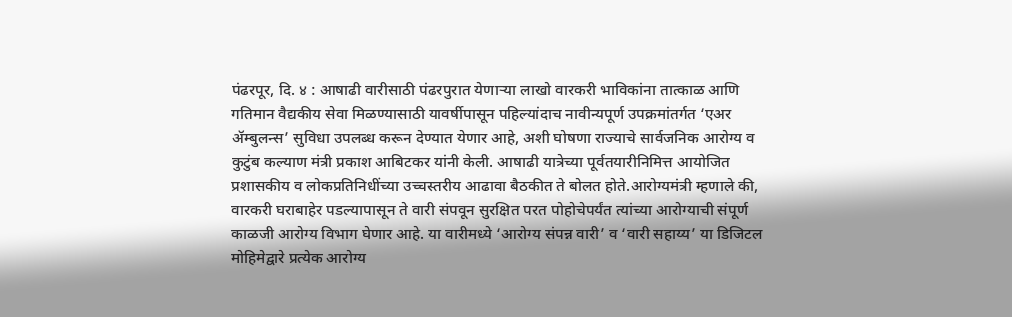पंढरपूर, दि. ४ : आषाढी वारीसाठी पंढरपुरात येणाऱ्या लाखो वारकरी भाविकांना तात्काळ आणि गतिमान वैद्यकीय सेवा मिळण्यासाठी यावर्षीपासून पहिल्यांदाच नावीन्यपूर्ण उपक्रमांतर्गत ‘एअर ॲम्बुलन्स’ सुविधा उपलब्ध करून देण्यात येणार आहे, अशी घोषणा राज्याचे सार्वजनिक आरोग्य व कुटुंब कल्याण मंत्री प्रकाश आबिटकर यांनी केली. आषाढी यात्रेच्या पूर्वतयारीनिमित्त आयोजित प्रशासकीय व लोकप्रतिनिधींच्या उच्चस्तरीय आढावा बैठकीत ते बोलत होते.आरोग्यमंत्री म्हणाले की, वारकरी घराबाहेर पडल्यापासून ते वारी संपवून सुरक्षित परत पोहोचेपर्यंत त्यांच्या आरोग्याची संपूर्ण काळजी आरोग्य विभाग घेणार आहे. या वारीमध्ये ‘आरोग्य संपन्न वारी’ व ‘वारी सहाय्य’ या डिजिटल मोहिमेद्वारे प्रत्येक आरोग्य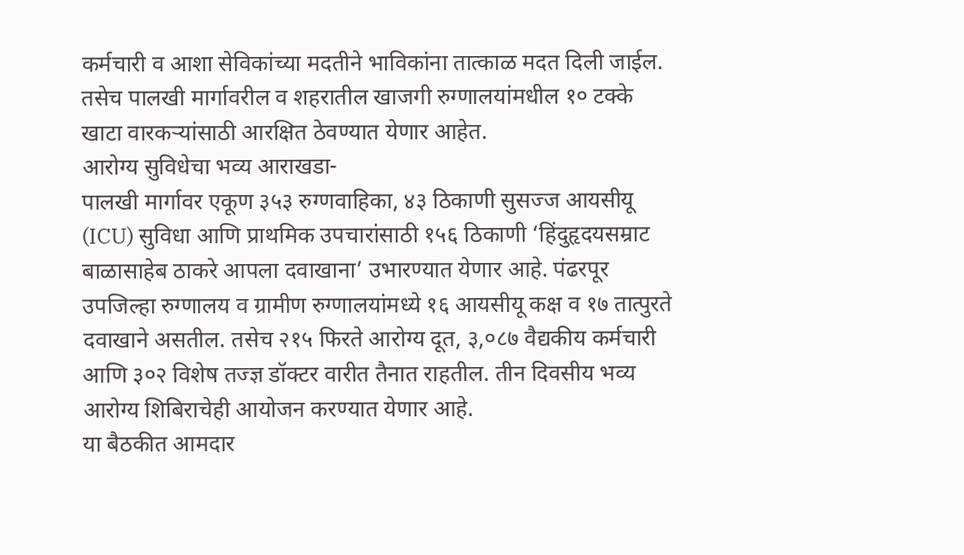कर्मचारी व आशा सेविकांच्या मदतीने भाविकांना तात्काळ मदत दिली जाईल. तसेच पालखी मार्गावरील व शहरातील खाजगी रुग्णालयांमधील १० टक्के खाटा वारकऱ्यांसाठी आरक्षित ठेवण्यात येणार आहेत.
आरोग्य सुविधेचा भव्य आराखडा-
पालखी मार्गावर एकूण ३५३ रुग्णवाहिका, ४३ ठिकाणी सुसज्ज आयसीयू (ICU) सुविधा आणि प्राथमिक उपचारांसाठी १५६ ठिकाणी ‘हिंदुहृदयसम्राट बाळासाहेब ठाकरे आपला दवाखाना’ उभारण्यात येणार आहे. पंढरपूर उपजिल्हा रुग्णालय व ग्रामीण रुग्णालयांमध्ये १६ आयसीयू कक्ष व १७ तात्पुरते दवाखाने असतील. तसेच २१५ फिरते आरोग्य दूत, ३,०८७ वैद्यकीय कर्मचारी आणि ३०२ विशेष तज्ज्ञ डॉक्टर वारीत तैनात राहतील. तीन दिवसीय भव्य आरोग्य शिबिराचेही आयोजन करण्यात येणार आहे.
या बैठकीत आमदार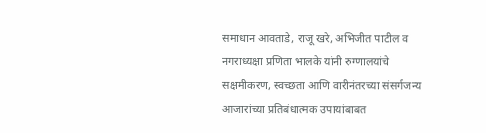समाधान आवताडे, राजू खरे, अभिजीत पाटील व नगराध्यक्षा प्रणिता भालके यांनी रुग्णालयांचे सक्षमीकरण, स्वच्छता आणि वारीनंतरच्या संसर्गजन्य आजारांच्या प्रतिबंधात्मक उपायांबाबत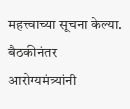महत्त्वाच्या सूचना केल्या. बैठकीनंतर आरोग्यमंत्र्यांनी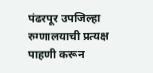पंढरपूर उपजिल्हा रुग्णालयाची प्रत्यक्ष पाहणी करून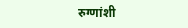रुग्णांशी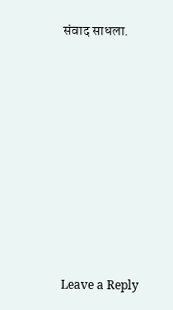संवाद साधला.












Leave a Reply